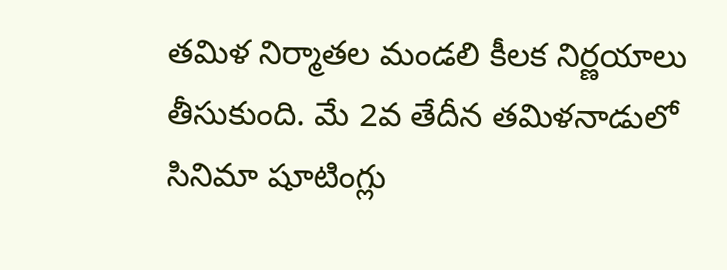తమిళ నిర్మాతల మండలి కీలక నిర్ణయాలు తీసుకుంది. మే 2వ తేదీన తమిళనాడులో సినిమా షూటింగ్లు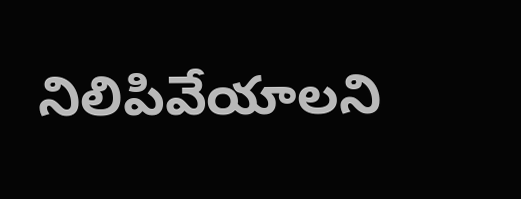నిలిపివేయాలని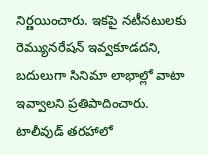నిర్ణయించారు. ఇకపై నటీనటులకు రెమ్యునరేషన్ ఇవ్వకూడదని, బదులుగా సినిమా లాభాల్లో వాటా ఇవ్వాలని ప్రతిపాదించారు. టాలీవుడ్ తరహాలో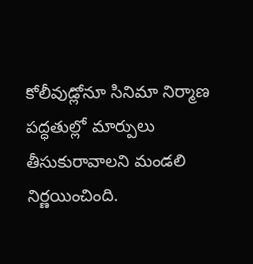కోలీవుడ్లోనూ సినిమా నిర్మాణ పద్ధతుల్లో మార్పులు తీసుకురావాలని మండలి నిర్ణయించింది.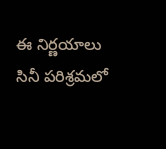ఈ నిర్ణయాలు సినీ పరిశ్రమలో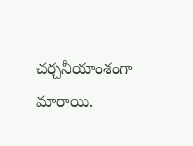చర్చనీయాంశంగా మారాయి.